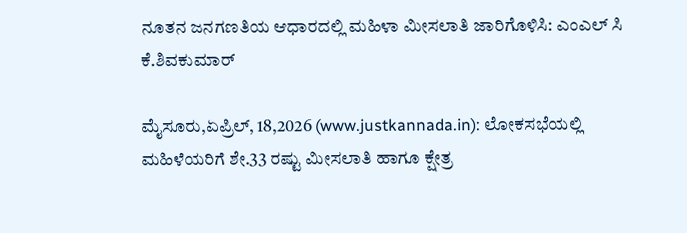ನೂತನ ಜನಗಣತಿಯ ಆಧಾರದಲ್ಲಿ ಮಹಿಳಾ ಮೀಸಲಾತಿ ಜಾರಿಗೊಳಿಸಿ: ಎಂ‌ಎಲ್‌ ಸಿ ಕೆ.ಶಿವಕುಮಾರ್

ಮೈಸೂರು,ಏಪ್ರಿಲ್, 18,2026 (www.justkannada.in): ಲೋಕಸಭೆಯಲ್ಲಿ ಮಹಿಳೆಯರಿಗೆ ಶೇ.33 ರಷ್ಟು ಮೀಸಲಾತಿ ಹಾಗೂ ಕ್ಷೇತ್ರ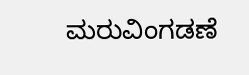ಮರುವಿಂಗಡಣೆ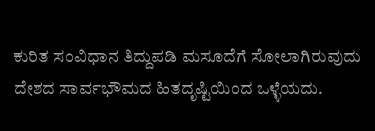ಕುರಿತ ಸಂವಿಧಾನ ತಿದ್ದುಪಡಿ ಮಸೂದೆಗೆ ಸೋಲಾಗಿರುವುದು ದೇಶದ ಸಾರ್ವಭೌಮದ ಹಿತದೃಷ್ಟಿಯಿಂದ ಒಳ್ಳೆಯದು.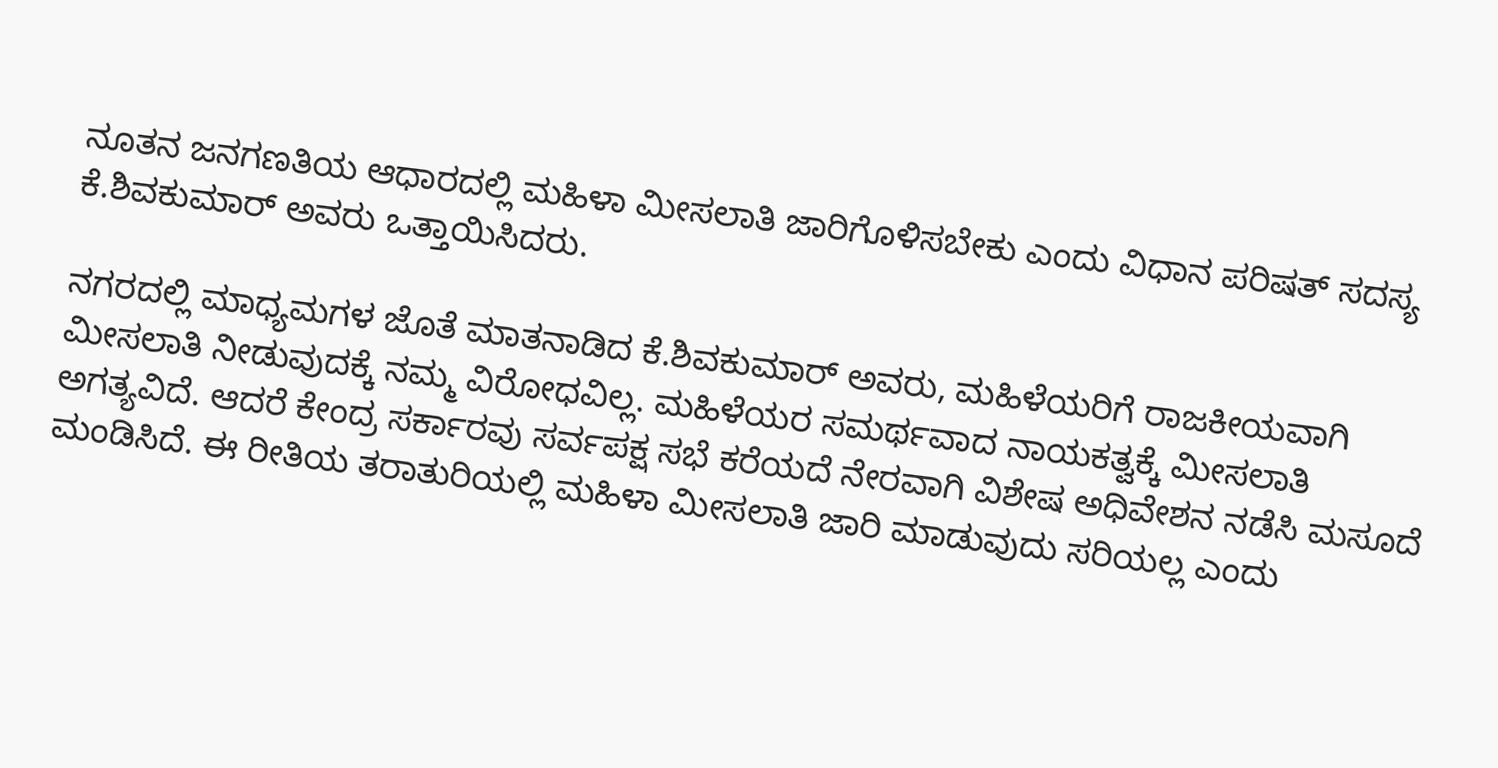ನೂತನ ಜನಗಣತಿಯ ಆಧಾರದಲ್ಲಿ ಮಹಿಳಾ ಮೀಸಲಾತಿ ಜಾರಿಗೊಳಿಸಬೇಕು ಎಂದು ವಿಧಾನ ಪರಿಷತ್ ಸದಸ್ಯ ಕೆ.ಶಿವಕುಮಾರ್ ಅವರು ಒತ್ತಾಯಿಸಿದರು.

ನಗರದಲ್ಲಿ ಮಾಧ್ಯಮಗಳ ಜೊತೆ ಮಾತನಾಡಿದ ಕೆ.ಶಿವಕುಮಾರ್ ಅವರು, ಮಹಿಳೆಯರಿಗೆ ರಾಜಕೀಯವಾಗಿ ಮೀಸಲಾತಿ ನೀಡುವುದಕ್ಕೆ ನಮ್ಮ ವಿರೋಧವಿಲ್ಲ. ಮಹಿಳೆಯರ ಸಮರ್ಥವಾದ ನಾಯಕತ್ವಕ್ಕೆ ಮೀಸಲಾತಿ ಅಗತ್ಯವಿದೆ. ಆದರೆ ಕೇಂದ್ರ ಸರ್ಕಾರವು ಸರ್ವಪಕ್ಷ ಸಭೆ ಕರೆಯದೆ ನೇರವಾಗಿ ವಿಶೇಷ ಅಧಿವೇಶನ ನಡೆಸಿ ಮಸೂದೆ ಮಂಡಿಸಿದೆ. ಈ ರೀತಿಯ ತರಾತುರಿಯಲ್ಲಿ ಮಹಿಳಾ ಮೀಸಲಾತಿ ಜಾರಿ ಮಾಡುವುದು ಸರಿಯಲ್ಲ ಎಂದು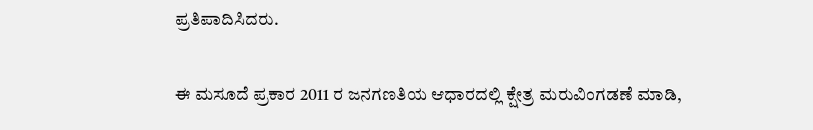ಪ್ರತಿಪಾದಿಸಿದರು.

ಈ ಮಸೂದೆ ಪ್ರಕಾರ 2011 ರ ಜನಗಣತಿಯ ಆಧಾರದಲ್ಲಿ ಕ್ಷೇತ್ರ ಮರುವಿಂಗಡಣೆ ಮಾಡಿ,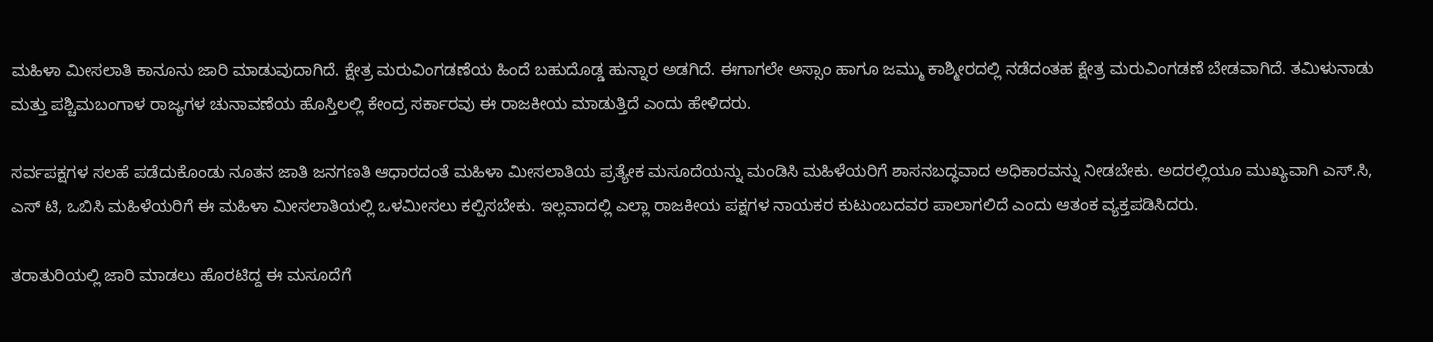ಮಹಿಳಾ ಮೀಸಲಾತಿ ಕಾನೂನು ಜಾರಿ ಮಾಡುವುದಾಗಿದೆ‌. ಕ್ಷೇತ್ರ ಮರುವಿಂಗಡಣೆಯ ಹಿಂದೆ ಬಹುದೊಡ್ಡ ಹುನ್ನಾರ ಅಡಗಿದೆ. ಈಗಾಗಲೇ ಅಸ್ಸಾಂ ಹಾಗೂ ಜಮ್ಮು ಕಾಶ್ಮೀರದಲ್ಲಿ ನಡೆದಂತಹ ಕ್ಷೇತ್ರ ಮರುವಿಂಗಡಣೆ ಬೇಡವಾಗಿದೆ. ತಮಿಳುನಾಡು ಮತ್ತು ಪಶ್ಚಿಮಬಂಗಾಳ ರಾಜ್ಯಗಳ ಚುನಾವಣೆಯ ಹೊಸ್ತಿಲಲ್ಲಿ ಕೇಂದ್ರ ಸರ್ಕಾರವು ಈ ರಾಜಕೀಯ ಮಾಡುತ್ತಿದೆ ಎಂದು ಹೇಳಿದರು.

ಸರ್ವಪಕ್ಷಗಳ ಸಲಹೆ ಪಡೆದುಕೊಂಡು ನೂತನ ಜಾತಿ ಜನಗಣತಿ ಆಧಾರದಂತೆ ಮಹಿಳಾ ಮೀಸಲಾತಿಯ ಪ್ರತ್ಯೇಕ ಮಸೂದೆಯನ್ನು ಮಂಡಿಸಿ ಮಹಿಳೆಯರಿಗೆ ಶಾಸನಬದ್ಧವಾದ ಅಧಿಕಾರವನ್ನು ನೀಡಬೇಕು. ಅದರಲ್ಲಿಯೂ ಮುಖ್ಯವಾಗಿ ಎಸ್.ಸಿ, ಎಸ್‌ ಟಿ, ಒಬಿಸಿ ಮಹಿಳೆಯರಿಗೆ ಈ ಮಹಿಳಾ ಮೀಸಲಾತಿಯಲ್ಲಿ ಒಳಮೀಸಲು ಕಲ್ಪಿಸಬೇಕು. ಇಲ್ಲವಾದಲ್ಲಿ ಎಲ್ಲಾ ರಾಜಕೀಯ ಪಕ್ಷಗಳ ನಾಯಕರ ಕುಟುಂಬದವರ ಪಾಲಾಗಲಿದೆ ಎಂದು ಆತಂಕ ವ್ಯಕ್ತಪಡಿಸಿದರು.

ತರಾತುರಿಯಲ್ಲಿ ಜಾರಿ ಮಾಡಲು ಹೊರಟಿದ್ದ ಈ ಮಸೂದೆಗೆ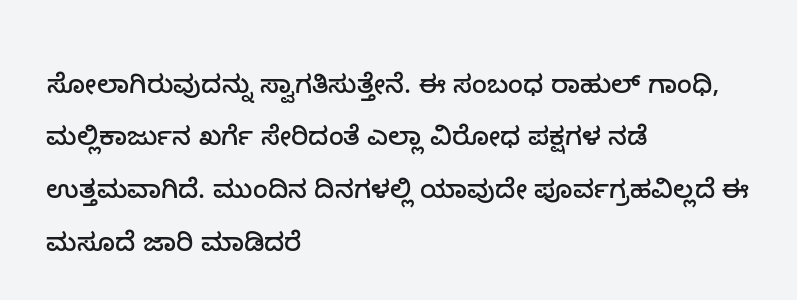ಸೋಲಾಗಿರುವುದನ್ನು ಸ್ವಾಗತಿಸುತ್ತೇನೆ. ಈ ಸಂಬಂಧ ರಾಹುಲ್ ಗಾಂಧಿ, ಮಲ್ಲಿಕಾರ್ಜುನ ಖರ್ಗೆ ಸೇರಿದಂತೆ ಎಲ್ಲಾ ವಿರೋಧ ಪಕ್ಷಗಳ ನಡೆ ಉತ್ತಮವಾಗಿದೆ. ಮುಂದಿನ ದಿನಗಳಲ್ಲಿ ಯಾವುದೇ ಪೂರ್ವಗ್ರಹವಿಲ್ಲದೆ ಈ ಮಸೂದೆ ಜಾರಿ ಮಾಡಿದರೆ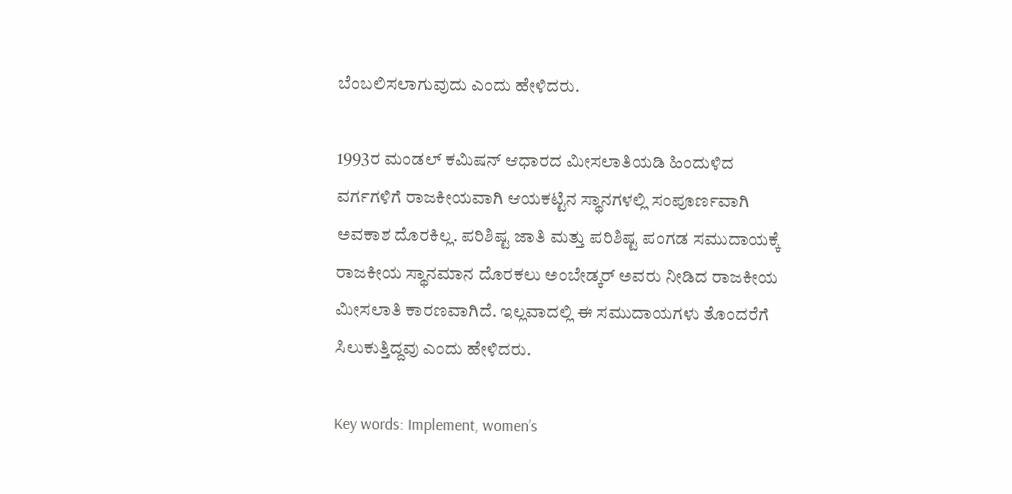ಬೆಂಬಲಿಸಲಾಗುವುದು ಎಂದು ಹೇಳಿದರು.

1993ರ ಮಂಡಲ್ ಕಮಿಷನ್ ಆಧಾರದ ಮೀಸಲಾತಿಯಡಿ ಹಿಂದುಳಿದ ವರ್ಗಗಳಿಗೆ ರಾಜಕೀಯವಾಗಿ ಆಯಕಟ್ಟಿನ ಸ್ಥಾನಗಳಲ್ಲಿ ಸಂಪೂರ್ಣವಾಗಿ ಅವಕಾಶ ದೊರಕಿಲ್ಲ. ಪರಿಶಿಷ್ಟ ಜಾತಿ ಮತ್ತು ಪರಿಶಿಷ್ಟ ಪಂಗಡ ಸಮುದಾಯಕ್ಕೆ ರಾಜಕೀಯ ಸ್ಥಾನಮಾನ ದೊರಕಲು ಅಂಬೇಡ್ಕರ್ ಅವರು ನೀಡಿದ ರಾಜಕೀಯ ಮೀಸಲಾತಿ ಕಾರಣವಾಗಿದೆ. ಇಲ್ಲವಾದಲ್ಲಿ ಈ ಸಮುದಾಯಗಳು ತೊಂದರೆಗೆ ಸಿಲುಕುತ್ತಿದ್ದವು ಎಂದು ಹೇಳಿದರು.

Key words: Implement, women’s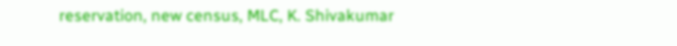reservation, new census, MLC, K. Shivakumar